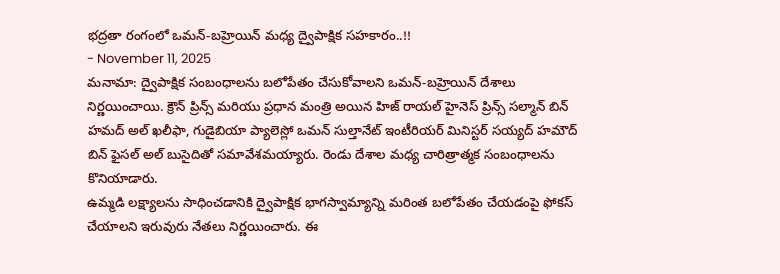భద్రతా రంగంలో ఒమన్-బహ్రెయిన్ మధ్య ద్వైపాక్షిక సహకారం..!!
- November 11, 2025
మనామా: ద్వైపాక్షిక సంబంధాలను బలోపేతం చేసుకోవాలని ఒమన్-బహ్రెయిన్ దేశాలు నిర్ణయించాయి. క్రౌన్ ప్రిన్స్ మరియు ప్రధాన మంత్రి అయిన హిజ్ రాయల్ హైనెస్ ప్రిన్స్ సల్మాన్ బిన్ హమద్ అల్ ఖలీఫా, గుడైబియా ప్యాలెస్లో ఒమన్ సుల్తానేట్ ఇంటీరియర్ మినిస్టర్ సయ్యద్ హమౌద్ బిన్ ఫైసల్ అల్ బుసైదితో సమావేశమయ్యారు. రెండు దేశాల మధ్య చారిత్రాత్మక సంబంధాలను కొనియాడారు.
ఉమ్మడి లక్ష్యాలను సాధించడానికి ద్వైపాక్షిక భాగస్వామ్యాన్ని మరింత బలోపేతం చేయడంపై ఫోకస్ చేయాలని ఇరువురు నేతలు నిర్ణయించారు. ఈ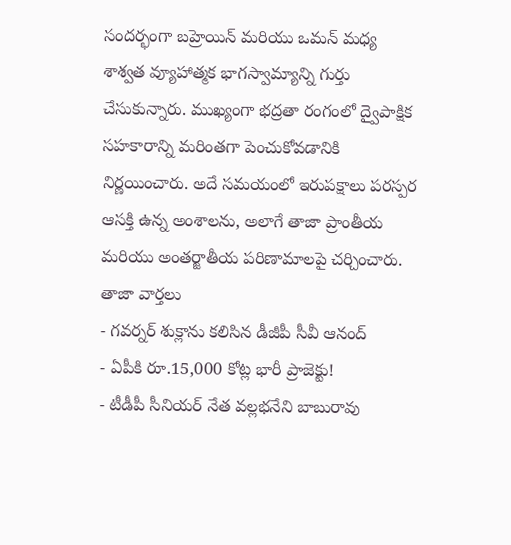సందర్భంగా బహ్రెయిన్ మరియు ఒమన్ మధ్య శాశ్వత వ్యూహాత్మక భాగస్వామ్యాన్ని గుర్తు చేసుకున్నారు. ముఖ్యంగా భద్రతా రంగంలో ద్వైపాక్షిక సహకారాన్ని మరింతగా పెంచుకోవడానికి నిర్ణయించారు. అదే సమయంలో ఇరుపక్షాలు పరస్పర ఆసక్తి ఉన్న అంశాలను, అలాగే తాజా ప్రాంతీయ మరియు అంతర్జాతీయ పరిణామాలపై చర్చించారు.
తాజా వార్తలు
- గవర్నర్ శుక్లాను కలిసిన డీజీపీ సీవీ ఆనంద్
- ఏపీకి రూ.15,000 కోట్ల భారీ ప్రాజెక్టు!
- టీడీపీ సీనియర్ నేత వల్లభనేని బాబురావు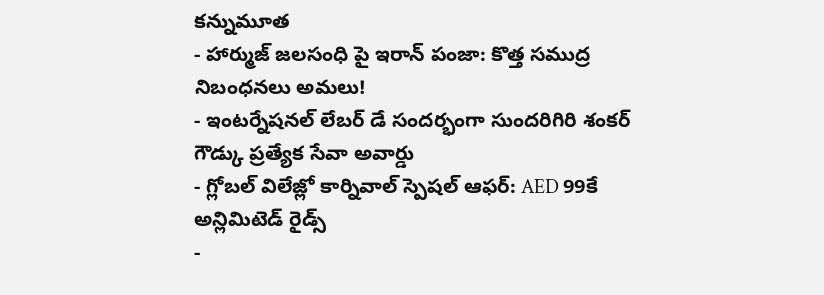కన్నుమూత
- హార్ముజ్ జలసంధి పై ఇరాన్ పంజా: కొత్త సముద్ర నిబంధనలు అమలు!
- ఇంటర్నేషనల్ లేబర్ డే సందర్భంగా సుందరిగిరి శంకర్ గౌడ్కు ప్రత్యేక సేవా అవార్డు
- గ్లోబల్ విలేజ్లో కార్నివాల్ స్పెషల్ ఆఫర్: AED 99కే అన్లిమిటెడ్ రైడ్స్
-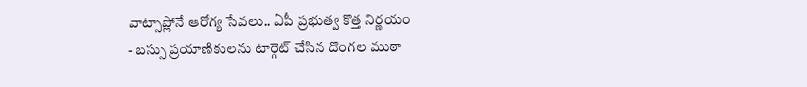వాట్సాప్లోనే ఆరోగ్య సేవలు.. ఏపీ ప్రభుత్వ కొత్త నిర్ణయం
- బస్సు ప్రయాణికులను టార్గెట్ చేసిన దొంగల ముఠా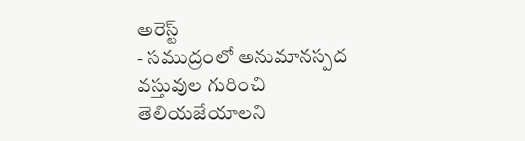అరెస్ట్
- సముద్రంలో అనుమానస్పద వస్తువుల గురించి తెలియజేయాలని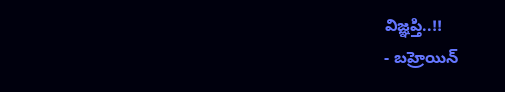విజ్ఞప్తి..!!
- బహ్రెయిన్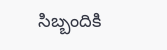సిబ్బందికి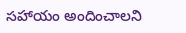సహాయం అందించాలని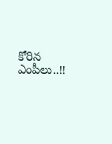కోరిన ఎంపీలు..!!